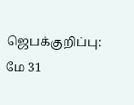ஜெபக்குறிப்பு: மே 31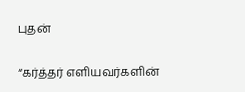புதன்

“கர்த்தர் எளியவர்களின்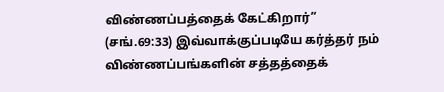விண்ணப்பத்தைக் கேட்கிறார்” (சங்.69:33) இவ்வாக்குப்படியே கர்த்தர் நம் விண்ணப்பங்களின் சத்தத்தைக்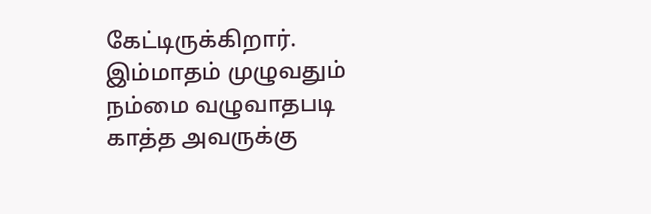கேட்டிருக்கிறார். இம்மாதம் முழுவதும் நம்மை வழுவாதபடி காத்த அவருக்கு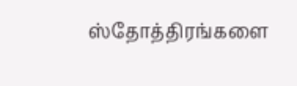ஸ்தோத்திரங்களை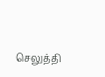செலுத்தி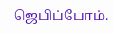ஜெபிப்போம்.